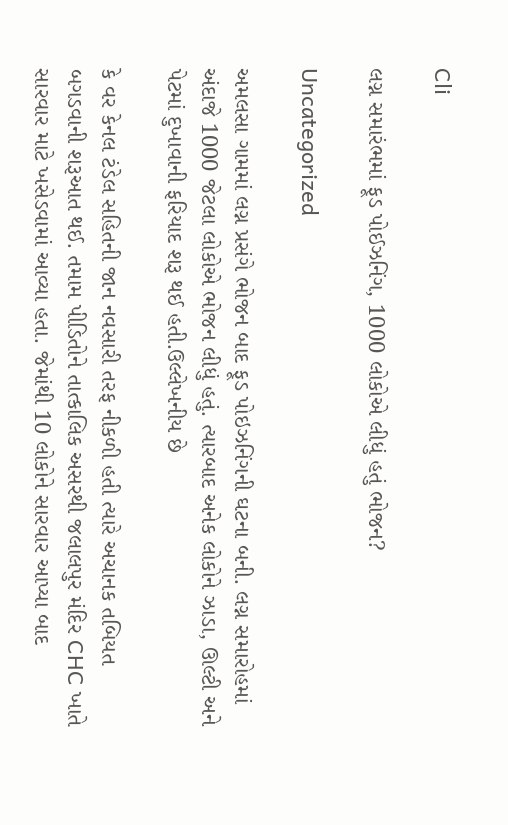Cli

લગ્ન સમારંભમાં ફૂડ પોઈઝનિંગ, 1000 લોકોએ લીધું હતું ભોજન?

Uncategorized

અમલસા ગામમાં લગ્ન પ્રસંગે ભોજન બાદ ફૂડ પોઇઝનિંગની ઘટના બની. લગ્ન સમારોહમાં અંદાજે 1000 જેટલા લોકોએ ભોજન લીધું હતું. ત્યારબાદ અનેક લોકોને ઝાડા, ઊલ્ટી અને પેટમાં દુખાવાની ફરિયાદ શરૂ થઈ હતી.ઉલ્લેખનીય છે

કે વર કેનલ ટંડેલ સહિતની જાન નવસારી તરફ નીકળી હતી ત્યારે અચાનક તબિયત બગડવાની શરૂઆત થઈ. તમામ પીડિતોને તાત્કાલિક અસરથી જલાલપુર મંદિર CHC ખાતે સારવાર માટે ખસેડવામાં આવ્યા હતા. જેમાંથી 10 લોકોને સારવાર આપ્યા બાદ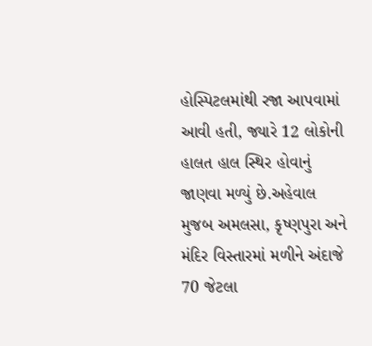હોસ્પિટલમાંથી રજા આપવામાં આવી હતી, જ્યારે 12 લોકોની હાલત હાલ સ્થિર હોવાનું જાણવા મળ્યું છે.અહેવાલ મુજબ અમલસા, કૃષ્ણપુરા અને મંદિર વિસ્તારમાં મળીને અંદાજે 70 જેટલા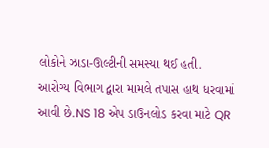લોકોને ઝાડા-ઊલ્ટીની સમસ્યા થઈ હતી. આરોગ્ય વિભાગ દ્વારા મામલે તપાસ હાથ ધરવામાં આવી છે.NS 18 એપ ડાઉનલોડ કરવા માટે QR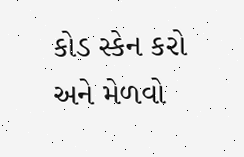કોડ સ્કેન કરો અને મેળવો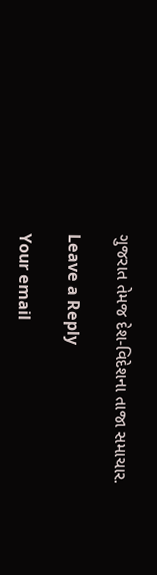ગુજરાત તેમજ દેશ-વિદેશના તાજા સમાચાર.

Leave a Reply

Your email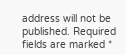address will not be published. Required fields are marked *